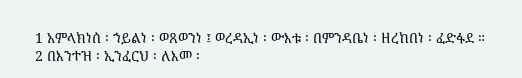1 አምላክነሰ ፡ ኀይልነ ፡ ወጸወንነ ፤ ወረዳኢነ ፡ ውእቱ ፡ በምንዳቤነ ፡ ዘረከበነ ፡ ፈድፋደ ።
2 በእንተዝ ፡ ኢንፈርህ ፡ ለእመ ፡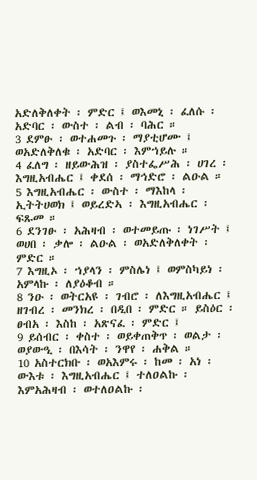አድለቅለቀት ፡ ምድር ፤ ወእመኒ ፡ ፈለሱ ፡ አድባር ፡ ውስተ ፡ ልብ ፡ ባሕር ።
3 ደምፁ ፡ ወተሐመጉ ፡ ማያቲሆሙ ፤ ወአድለቅለቁ ፡ አድባር ፡ እምኀይሉ ።
4 ፈለግ ፡ ዘይውሕዝ ፡ ያስተፌሥሕ ፡ ሀገረ ፡ እግዚአብሔር ፤ ቀደሰ ፡ ማኅድሮ ፡ ልዑል ።
5 እግዚአብሔር ፡ ውስተ ፡ ማእከላ ፡ ኢትትሀወክ ፤ ወይረድኣ ፡ እግዚአብሔር ፡ ፍጹመ ።
6 ደንገፁ ፡ አሕዛብ ፡ ወተመይጡ ፡ ነገሥት ፤ ወሀበ ፡ ቃሎ ፡ ልዑል ፡ ወአድለቅለቀት ፡ ምድር ።
7 እግዚኦ ፡ ኀያላን ፡ ምስሌነ ፤ ወምስካይነ ፡ አምላኩ ፡ ለያዕቆብ ።
8 ንዑ ፡ ወትርአዩ ፡ ገብሮ ፡ ለእግዚአብሔር ፤ ዘገብረ ፡ መንክረ ፡ በዲበ ፡ ምድር ። ይስዕር ፡ ፀብአ ፡ እስከ ፡ አጽናፈ ፡ ምድር ፤
9 ይሰብር ፡ ቀስተ ፡ ወይቀጠቅጥ ፡ ወልታ ፡ ወያውዒ ፡ በእሳት ፡ ንዋየ ፡ ሐቅል ።
10 አስተርክቡ ፡ ወአእምሩ ፡ ከመ ፡ አነ ፡ ውእቱ ፡ እግዚአብሔር ፤ ተለዐልኩ ፡ እምአሕዛብ ፡ ወተለዐልኩ ፡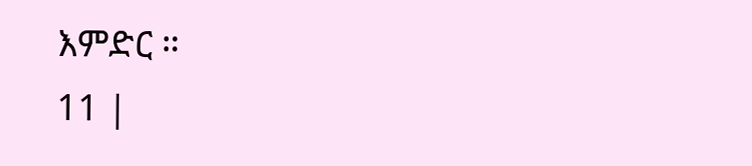እምድር ።
11 |